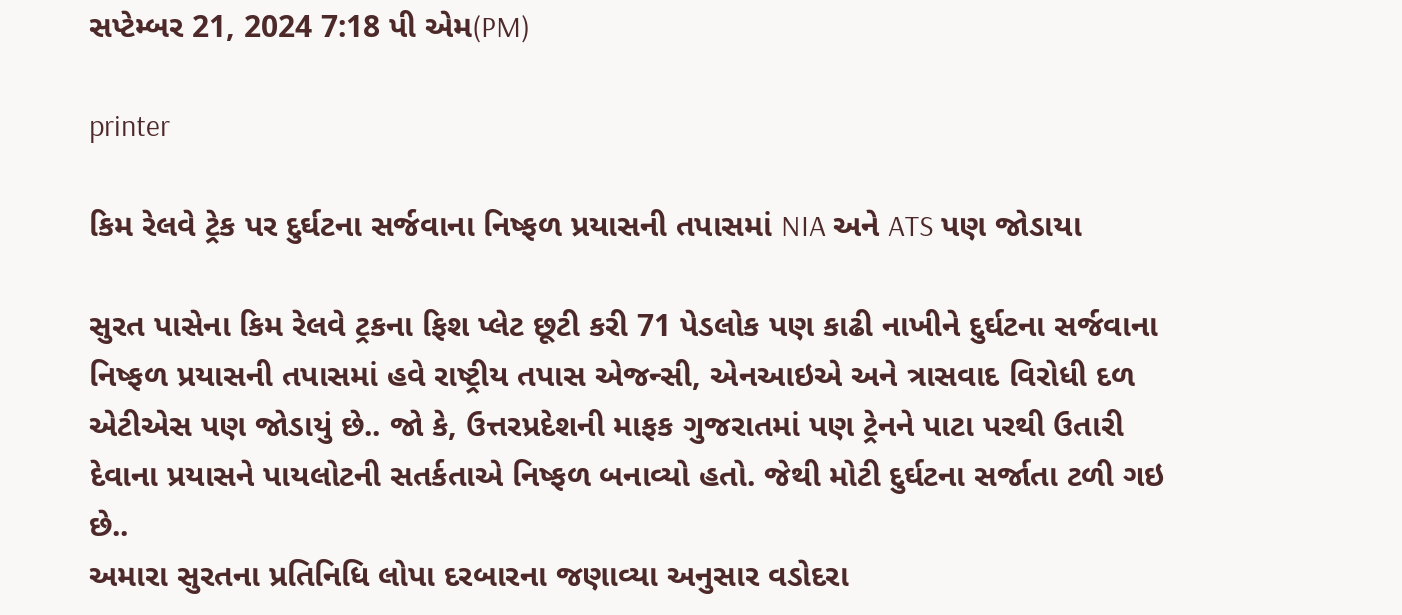સપ્ટેમ્બર 21, 2024 7:18 પી એમ(PM)

printer

કિમ રેલવે ટ્રેક પર દુર્ઘટના સર્જવાના નિષ્ફળ પ્રયાસની તપાસમાં NIA અને ATS પણ જોડાયા

સુરત પાસેના કિમ રેલવે ટ્રકના ફિશ પ્લેટ છૂટી કરી 71 પેડલોક પણ કાઢી નાખીને દુર્ઘટના સર્જવાના નિષ્ફળ પ્રયાસની તપાસમાં હવે રાષ્ટ્રીય તપાસ એજન્સી, એનઆઇએ અને ત્રાસવાદ વિરોધી દળ એટીએસ પણ જોડાયું છે.. જો કે, ઉત્તરપ્રદેશની માફક ગુજરાતમાં પણ ટ્રેનને પાટા પરથી ઉતારી દેવાના પ્રયાસને પાયલોટની સતર્કતાએ નિષ્ફળ બનાવ્યો હતો. જેથી મોટી દુર્ઘટના સર્જાતા ટળી ગઇ છે..
અમારા સુરતના પ્રતિનિધિ લોપા દરબારના જણાવ્યા અનુસાર વડોદરા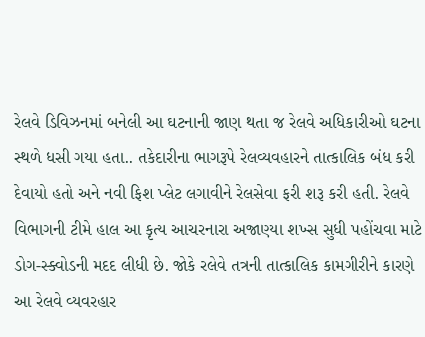રેલવે ડિવિઝનમાં બનેલી આ ઘટનાની જાણ થતા જ રેલવે અધિકારીઓ ઘટના સ્થળે ધસી ગયા હતા.. તકેદારીના ભાગરૂપે રેલવ્યવહારને તાત્કાલિક બંધ કરી દેવાયો હતો અને નવી ફિશ પ્લેટ લગાવીને રેલસેવા ફરી શરૂ કરી હતી. રેલવે વિભાગની ટીમે હાલ આ કૃત્ય આચરનારા અજાણ્યા શખ્સ સુધી પહોંચવા માટે ડોગ-સ્ક્વોડની મદદ લીધી છે. જોકે રલેવે તત્રની તાત્કાલિક કામગીરીને કારણે આ રેલવે વ્યવરહાર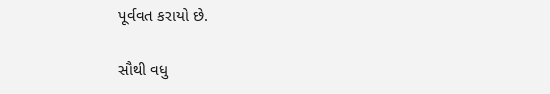પૂર્વવત કરાયો છે.

સૌથી વધુ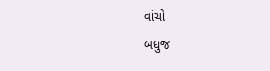વાંચો
બધુજ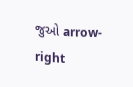જુઓ arrow-right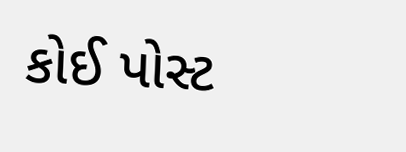કોઈ પોસ્ટ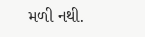મળી નથી.